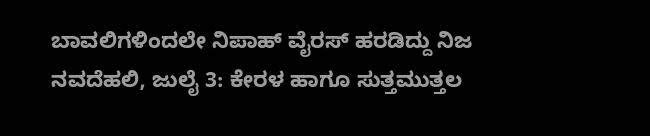ಬಾವಲಿಗಳಿಂದಲೇ ನಿಪಾಹ್ ವೈರಸ್ ಹರಡಿದ್ದು ನಿಜ
ನವದೆಹಲಿ, ಜುಲೈ 3: ಕೇರಳ ಹಾಗೂ ಸುತ್ತಮುತ್ತಲ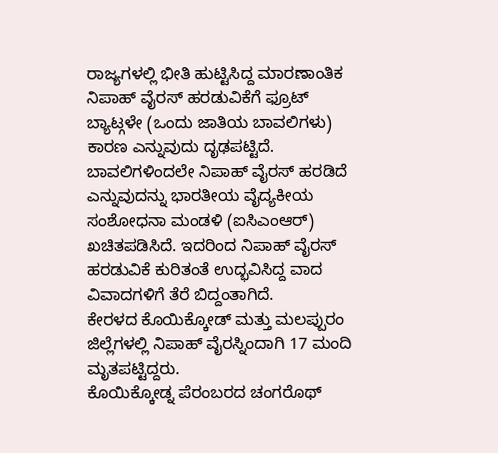ರಾಜ್ಯಗಳಲ್ಲಿ ಭೀತಿ ಹುಟ್ಟಿಸಿದ್ದ ಮಾರಣಾಂತಿಕ ನಿಪಾಹ್ ವೈರಸ್ ಹರಡುವಿಕೆಗೆ ಫ್ರೂಟ್ ಬ್ಯಾಟ್ಗಳೇ (ಒಂದು ಜಾತಿಯ ಬಾವಲಿಗಳು) ಕಾರಣ ಎನ್ನುವುದು ದೃಢಪಟ್ಟಿದೆ.
ಬಾವಲಿಗಳಿಂದಲೇ ನಿಪಾಹ್ ವೈರಸ್ ಹರಡಿದೆ ಎನ್ನುವುದನ್ನು ಭಾರತೀಯ ವೈದ್ಯಕೀಯ ಸಂಶೋಧನಾ ಮಂಡಳಿ (ಐಸಿಎಂಆರ್) ಖಚಿತಪಡಿಸಿದೆ. ಇದರಿಂದ ನಿಪಾಹ್ ವೈರಸ್ ಹರಡುವಿಕೆ ಕುರಿತಂತೆ ಉದ್ಭವಿಸಿದ್ದ ವಾದ ವಿವಾದಗಳಿಗೆ ತೆರೆ ಬಿದ್ದಂತಾಗಿದೆ.
ಕೇರಳದ ಕೊಯಿಕ್ಕೋಡ್ ಮತ್ತು ಮಲಪ್ಪುರಂ ಜಿಲ್ಲೆಗಳಲ್ಲಿ ನಿಪಾಹ್ ವೈರಸ್ನಿಂದಾಗಿ 17 ಮಂದಿ ಮೃತಪಟ್ಟಿದ್ದರು.
ಕೊಯಿಕ್ಕೋಡ್ನ ಪೆರಂಬರದ ಚಂಗರೊಥ್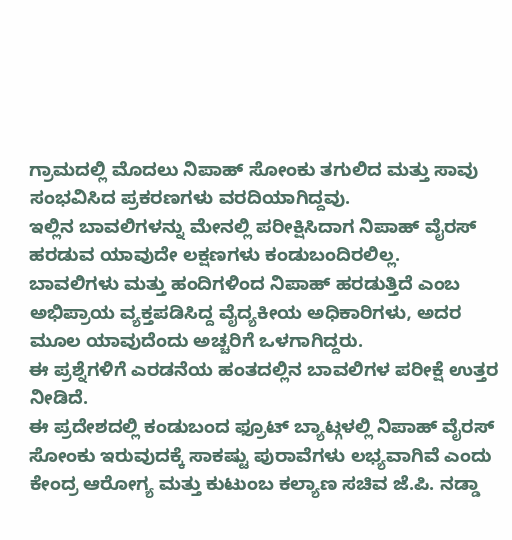ಗ್ರಾಮದಲ್ಲಿ ಮೊದಲು ನಿಪಾಹ್ ಸೋಂಕು ತಗುಲಿದ ಮತ್ತು ಸಾವು ಸಂಭವಿಸಿದ ಪ್ರಕರಣಗಳು ವರದಿಯಾಗಿದ್ದವು.
ಇಲ್ಲಿನ ಬಾವಲಿಗಳನ್ನು ಮೇನಲ್ಲಿ ಪರೀಕ್ಷಿಸಿದಾಗ ನಿಪಾಹ್ ವೈರಸ್ ಹರಡುವ ಯಾವುದೇ ಲಕ್ಷಣಗಳು ಕಂಡುಬಂದಿರಲಿಲ್ಲ.
ಬಾವಲಿಗಳು ಮತ್ತು ಹಂದಿಗಳಿಂದ ನಿಪಾಹ್ ಹರಡುತ್ತಿದೆ ಎಂಬ ಅಭಿಪ್ರಾಯ ವ್ಯಕ್ತಪಡಿಸಿದ್ದ ವೈದ್ಯಕೀಯ ಅಧಿಕಾರಿಗಳು, ಅದರ ಮೂಲ ಯಾವುದೆಂದು ಅಚ್ಚರಿಗೆ ಒಳಗಾಗಿದ್ದರು.
ಈ ಪ್ರಶ್ನೆಗಳಿಗೆ ಎರಡನೆಯ ಹಂತದಲ್ಲಿನ ಬಾವಲಿಗಳ ಪರೀಕ್ಷೆ ಉತ್ತರ ನೀಡಿದೆ.
ಈ ಪ್ರದೇಶದಲ್ಲಿ ಕಂಡುಬಂದ ಫ್ರೂಟ್ ಬ್ಯಾಟ್ಗಳಲ್ಲಿ ನಿಪಾಹ್ ವೈರಸ್ ಸೋಂಕು ಇರುವುದಕ್ಕೆ ಸಾಕಷ್ಟು ಪುರಾವೆಗಳು ಲಭ್ಯವಾಗಿವೆ ಎಂದು ಕೇಂದ್ರ ಆರೋಗ್ಯ ಮತ್ತು ಕುಟುಂಬ ಕಲ್ಯಾಣ ಸಚಿವ ಜೆ.ಪಿ. ನಡ್ಡಾ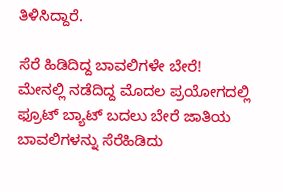ತಿಳಿಸಿದ್ದಾರೆ.

ಸೆರೆ ಹಿಡಿದಿದ್ದ ಬಾವಲಿಗಳೇ ಬೇರೆ!
ಮೇನಲ್ಲಿ ನಡೆದಿದ್ದ ಮೊದಲ ಪ್ರಯೋಗದಲ್ಲಿ ಫ್ರೂಟ್ ಬ್ಯಾಟ್ ಬದಲು ಬೇರೆ ಜಾತಿಯ ಬಾವಲಿಗಳನ್ನು ಸೆರೆಹಿಡಿದು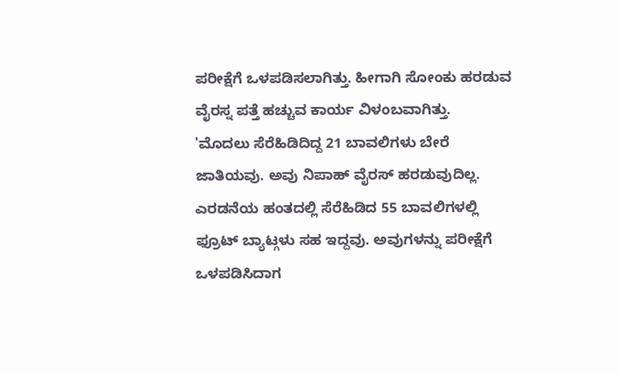ಪರೀಕ್ಷೆಗೆ ಒಳಪಡಿಸಲಾಗಿತ್ತು. ಹೀಗಾಗಿ ಸೋಂಕು ಹರಡುವ ವೈರಸ್ನ ಪತ್ತೆ ಹಚ್ಚುವ ಕಾರ್ಯ ವಿಳಂಬವಾಗಿತ್ತು.
'ಮೊದಲು ಸೆರೆಹಿಡಿದಿದ್ದ 21 ಬಾವಲಿಗಳು ಬೇರೆ ಜಾತಿಯವು. ಅವು ನಿಪಾಹ್ ವೈರಸ್ ಹರಡುವುದಿಲ್ಲ. ಎರಡನೆಯ ಹಂತದಲ್ಲಿ ಸೆರೆಹಿಡಿದ 55 ಬಾವಲಿಗಳಲ್ಲಿ ಫ್ರೂಟ್ ಬ್ಯಾಟ್ಗಳು ಸಹ ಇದ್ದವು. ಅವುಗಳನ್ನು ಪರೀಕ್ಷೆಗೆ ಒಳಪಡಿಸಿದಾಗ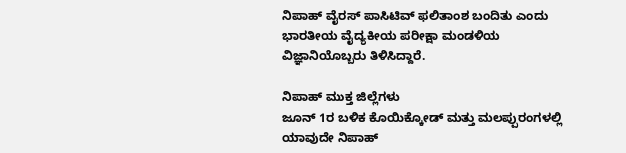ನಿಪಾಹ್ ವೈರಸ್ ಪಾಸಿಟಿವ್ ಫಲಿತಾಂಶ ಬಂದಿತು ಎಂದು ಭಾರತೀಯ ವೈದ್ಯಕೀಯ ಪರೀಕ್ಷಾ ಮಂಡಳಿಯ ವಿಜ್ಞಾನಿಯೊಬ್ಬರು ತಿಳಿಸಿದ್ದಾರೆ.

ನಿಪಾಹ್ ಮುಕ್ತ ಜಿಲ್ಲೆಗಳು
ಜೂನ್ 1ರ ಬಳಿಕ ಕೊಯಿಕ್ಕೋಡ್ ಮತ್ತು ಮಲಪ್ಪುರಂಗಳಲ್ಲಿ ಯಾವುದೇ ನಿಪಾಹ್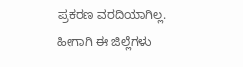ಪ್ರಕರಣ ವರದಿಯಾಗಿಲ್ಲ. ಹೀಗಾಗಿ ಈ ಜಿಲ್ಲೆಗಳು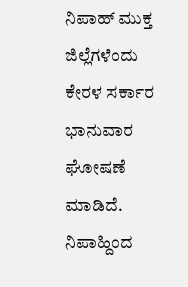ನಿಪಾಹ್ ಮುಕ್ತ ಜಿಲ್ಲೆಗಳೆಂದು ಕೇರಳ ಸರ್ಕಾರ ಭಾನುವಾರ ಘೋಷಣೆ ಮಾಡಿದೆ.
ನಿಪಾಹ್ದಿಂದ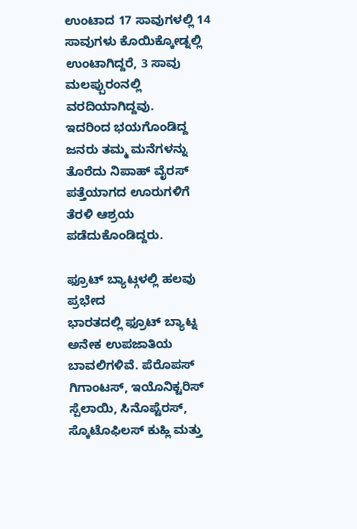ಉಂಟಾದ 17 ಸಾವುಗಳಲ್ಲಿ 14 ಸಾವುಗಳು ಕೊಯಿಕ್ಕೋಡ್ನಲ್ಲಿ ಉಂಟಾಗಿದ್ದರೆ, 3 ಸಾವು ಮಲಪ್ಪುರಂನಲ್ಲಿ ವರದಿಯಾಗಿದ್ದವು.
ಇದರಿಂದ ಭಯಗೊಂಡಿದ್ದ ಜನರು ತಮ್ಮ ಮನೆಗಳನ್ನು ತೊರೆದು ನಿಪಾಹ್ ವೈರಸ್ ಪತ್ತೆಯಾಗದ ಊರುಗಳಿಗೆ ತೆರಳಿ ಆಶ್ರಯ ಪಡೆದುಕೊಂಡಿದ್ದರು.

ಫ್ರೂಟ್ ಬ್ಯಾಟ್ಗಳಲ್ಲಿ ಹಲವು ಪ್ರಭೇದ
ಭಾರತದಲ್ಲಿ ಫ್ರೂಟ್ ಬ್ಯಾಟ್ನ ಅನೇಕ ಉಪಜಾತಿಯ ಬಾವಲಿಗಳಿವೆ. ಪೆರೊಪಸ್ ಗಿಗಾಂಟಸ್, ಇಯೊನಿಕ್ಟರಿಸ್ ಸ್ಪೆಲಾಯಿ, ಸಿನೊಪ್ಟೆರಸ್, ಸ್ಕೊಟೊಫಿಲಸ್ ಕುಹ್ಲಿ ಮತ್ತು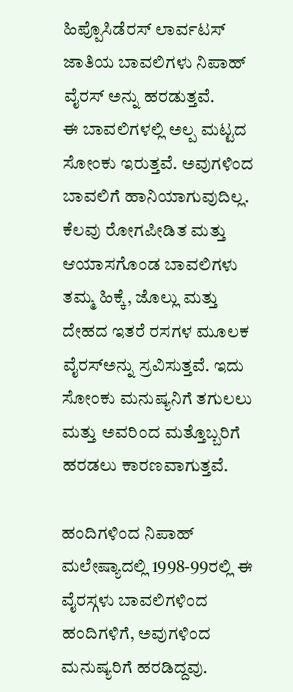ಹಿಪ್ಪೊಸಿಡೆರಸ್ ಲಾರ್ವಟಸ್ ಜಾತಿಯ ಬಾವಲಿಗಳು ನಿಪಾಹ್ ವೈರಸ್ ಅನ್ನು ಹರಡುತ್ತವೆ.
ಈ ಬಾವಲಿಗಳಲ್ಲಿ ಅಲ್ಪ ಮಟ್ಟದ ಸೋಂಕು ಇರುತ್ತವೆ. ಅವುಗಳಿಂದ ಬಾವಲಿಗೆ ಹಾನಿಯಾಗುವುದಿಲ್ಲ. ಕೆಲವು ರೋಗಪೀಡಿತ ಮತ್ತು ಆಯಾಸಗೊಂಡ ಬಾವಲಿಗಳು ತಮ್ಮ ಹಿಕ್ಕೆ, ಜೊಲ್ಲು ಮತ್ತು ದೇಹದ ಇತರೆ ರಸಗಳ ಮೂಲಕ ವೈರಸ್ಅನ್ನು ಸ್ರವಿಸುತ್ತವೆ. ಇದು ಸೋಂಕು ಮನುಷ್ಯನಿಗೆ ತಗುಲಲು ಮತ್ತು ಅವರಿಂದ ಮತ್ತೊಬ್ಬರಿಗೆ ಹರಡಲು ಕಾರಣವಾಗುತ್ತವೆ.

ಹಂದಿಗಳಿಂದ ನಿಪಾಹ್
ಮಲೇಷ್ಯಾದಲ್ಲಿ 1998-99ರಲ್ಲಿ ಈ ವೈರಸ್ಗಳು ಬಾವಲಿಗಳಿಂದ ಹಂದಿಗಳಿಗೆ, ಅವುಗಳಿಂದ ಮನುಷ್ಯರಿಗೆ ಹರಡಿದ್ದವು.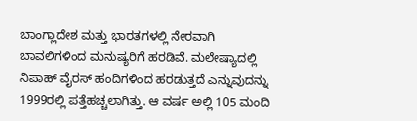ಬಾಂಗ್ಲಾದೇಶ ಮತ್ತು ಭಾರತಗಳಲ್ಲಿ ನೇರವಾಗಿ ಬಾವಲಿಗಳಿಂದ ಮನುಷ್ಯರಿಗೆ ಹರಡಿವೆ. ಮಲೇಷ್ಯಾದಲ್ಲಿ ನಿಪಾಹ್ ವೈರಸ್ ಹಂದಿಗಳಿಂದ ಹರಡುತ್ತದೆ ಎನ್ನುವುದನ್ನು 1999ರಲ್ಲಿ ಪತ್ತೆಹಚ್ಚಲಾಗಿತ್ತು. ಆ ವರ್ಷ ಅಲ್ಲಿ 105 ಮಂದಿ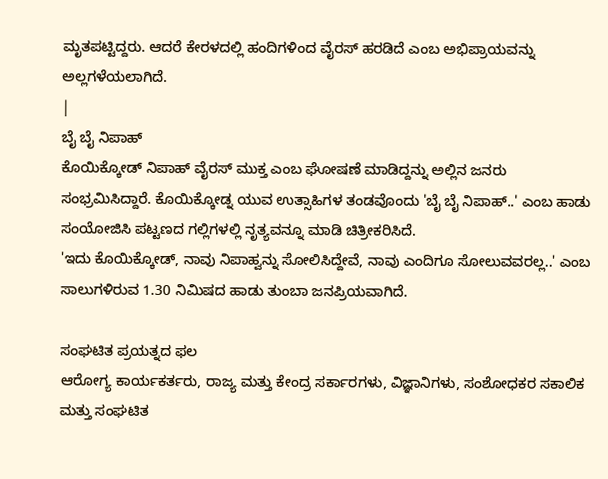ಮೃತಪಟ್ಟಿದ್ದರು. ಆದರೆ ಕೇರಳದಲ್ಲಿ ಹಂದಿಗಳಿಂದ ವೈರಸ್ ಹರಡಿದೆ ಎಂಬ ಅಭಿಪ್ರಾಯವನ್ನು ಅಲ್ಲಗಳೆಯಲಾಗಿದೆ.
|
ಬೈ ಬೈ ನಿಪಾಹ್
ಕೊಯಿಕ್ಕೋಡ್ ನಿಪಾಹ್ ವೈರಸ್ ಮುಕ್ತ ಎಂಬ ಘೋಷಣೆ ಮಾಡಿದ್ದನ್ನು ಅಲ್ಲಿನ ಜನರು ಸಂಭ್ರಮಿಸಿದ್ದಾರೆ. ಕೊಯಿಕ್ಕೋಡ್ನ ಯುವ ಉತ್ಸಾಹಿಗಳ ತಂಡವೊಂದು 'ಬೈ ಬೈ ನಿಪಾಹ್..' ಎಂಬ ಹಾಡು ಸಂಯೋಜಿಸಿ ಪಟ್ಟಣದ ಗಲ್ಲಿಗಳಲ್ಲಿ ನೃತ್ಯವನ್ನೂ ಮಾಡಿ ಚಿತ್ರೀಕರಿಸಿದೆ.
'ಇದು ಕೊಯಿಕ್ಕೋಡ್, ನಾವು ನಿಪಾಹ್ವನ್ನು ಸೋಲಿಸಿದ್ದೇವೆ, ನಾವು ಎಂದಿಗೂ ಸೋಲುವವರಲ್ಲ..' ಎಂಬ ಸಾಲುಗಳಿರುವ 1.30 ನಿಮಿಷದ ಹಾಡು ತುಂಬಾ ಜನಪ್ರಿಯವಾಗಿದೆ.

ಸಂಘಟಿತ ಪ್ರಯತ್ನದ ಫಲ
ಆರೋಗ್ಯ ಕಾರ್ಯಕರ್ತರು, ರಾಜ್ಯ ಮತ್ತು ಕೇಂದ್ರ ಸರ್ಕಾರಗಳು, ವಿಜ್ಞಾನಿಗಳು, ಸಂಶೋಧಕರ ಸಕಾಲಿಕ ಮತ್ತು ಸಂಘಟಿತ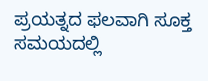ಪ್ರಯತ್ನದ ಫಲವಾಗಿ ಸೂಕ್ತ ಸಮಯದಲ್ಲಿ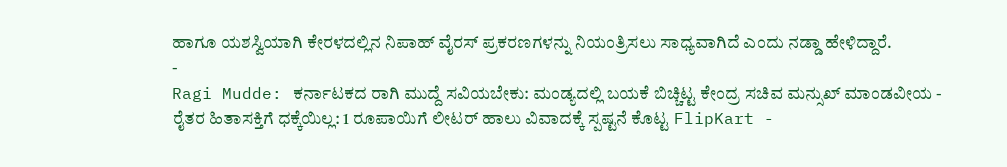ಹಾಗೂ ಯಶಸ್ವಿಯಾಗಿ ಕೇರಳದಲ್ಲಿನ ನಿಪಾಹ್ ವೈರಸ್ ಪ್ರಕರಣಗಳನ್ನು ನಿಯಂತ್ರಿಸಲು ಸಾಧ್ಯವಾಗಿದೆ ಎಂದು ನಡ್ಡಾ ಹೇಳಿದ್ದಾರೆ.
-
Ragi Mudde: ಕರ್ನಾಟಕದ ರಾಗಿ ಮುದ್ದೆ ಸವಿಯಬೇಕು: ಮಂಡ್ಯದಲ್ಲಿ ಬಯಕೆ ಬಿಚ್ಚಿಟ್ಟ ಕೇಂದ್ರ ಸಚಿವ ಮನ್ಸುಖ್ ಮಾಂಡವೀಯ -
ರೈತರ ಹಿತಾಸಕ್ತಿಗೆ ಧಕ್ಕೆಯಿಲ್ಲ: 1 ರೂಪಾಯಿಗೆ ಲೀಟರ್ ಹಾಲು ವಿವಾದಕ್ಕೆ ಸ್ಪಷ್ಟನೆ ಕೊಟ್ಟ FlipKart -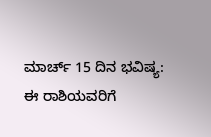ಮಾರ್ಚ್ 15 ದಿನ ಭವಿಷ್ಯ: ಈ ರಾಶಿಯವರಿಗೆ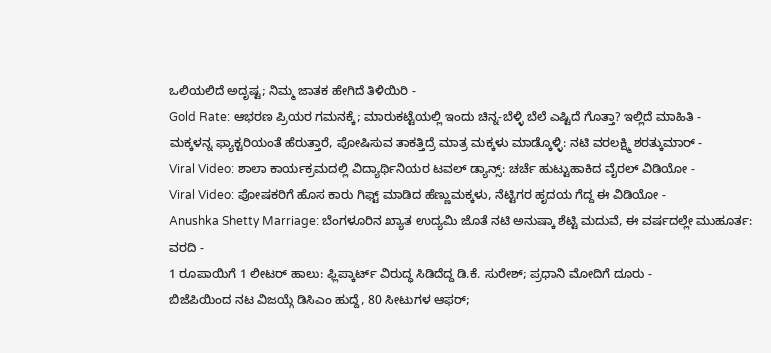ಒಲಿಯಲಿದೆ ಅದೃಷ್ಟ; ನಿಮ್ಮ ಜಾತಕ ಹೇಗಿದೆ ತಿಳಿಯಿರಿ -
Gold Rate: ಆಭರಣ ಪ್ರಿಯರ ಗಮನಕ್ಕೆ; ಮಾರುಕಟ್ಟೆಯಲ್ಲಿ ಇಂದು ಚಿನ್ನ-ಬೆಳ್ಳಿ ಬೆಲೆ ಎಷ್ಟಿದೆ ಗೊತ್ತಾ? ಇಲ್ಲಿದೆ ಮಾಹಿತಿ -
ಮಕ್ಕಳನ್ನ ಫ್ಯಾಕ್ಟರಿಯಂತೆ ಹೆರುತ್ತಾರೆ, ಪೋಷಿಸುವ ತಾಕತ್ತಿದ್ರೆ ಮಾತ್ರ ಮಕ್ಕಳು ಮಾಡ್ಕೊಳ್ಳಿ: ನಟಿ ವರಲಕ್ಷ್ಮಿ ಶರತ್ಕುಮಾರ್ -
Viral Video: ಶಾಲಾ ಕಾರ್ಯಕ್ರಮದಲ್ಲಿ ವಿದ್ಯಾರ್ಥಿನಿಯರ ಟವಲ್ ಡ್ಯಾನ್ಸ್: ಚರ್ಚೆ ಹುಟ್ಟುಹಾಕಿದ ವೈರಲ್ ವಿಡಿಯೋ -
Viral Video: ಪೋಷಕರಿಗೆ ಹೊಸ ಕಾರು ಗಿಫ್ಟ್ ಮಾಡಿದ ಹೆಣ್ಣುಮಕ್ಕಳು, ನೆಟ್ಟಿಗರ ಹೃದಯ ಗೆದ್ದ ಈ ವಿಡಿಯೋ -
Anushka Shetty Marriage: ಬೆಂಗಳೂರಿನ ಖ್ಯಾತ ಉದ್ಯಮಿ ಜೊತೆ ನಟಿ ಅನುಷ್ಕಾ ಶೆಟ್ಟಿ ಮದುವೆ, ಈ ವರ್ಷದಲ್ಲೇ ಮುಹೂರ್ತ: ವರದಿ -
1 ರೂಪಾಯಿಗೆ 1 ಲೀಟರ್ ಹಾಲು: ಫ್ಲಿಪ್ಕಾರ್ಟ್ ವಿರುದ್ಧ ಸಿಡಿದೆದ್ದ ಡಿ.ಕೆ. ಸುರೇಶ್; ಪ್ರಧಾನಿ ಮೋದಿಗೆ ದೂರು -
ಬಿಜೆಪಿಯಿಂದ ನಟ ವಿಜಯ್ಗೆ ಡಿಸಿಎಂ ಹುದ್ದೆ, 80 ಸೀಟುಗಳ ಆಫರ್;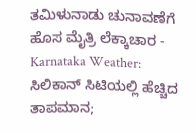ತಮಿಳುನಾಡು ಚುನಾವಣೆಗೆ ಹೊಸ ಮೈತ್ರಿ ಲೆಕ್ಕಾಚಾರ -
Karnataka Weather: ಸಿಲಿಕಾನ್ ಸಿಟಿಯಲ್ಲಿ ಹೆಚ್ಚಿದ ತಾಪಮಾನ;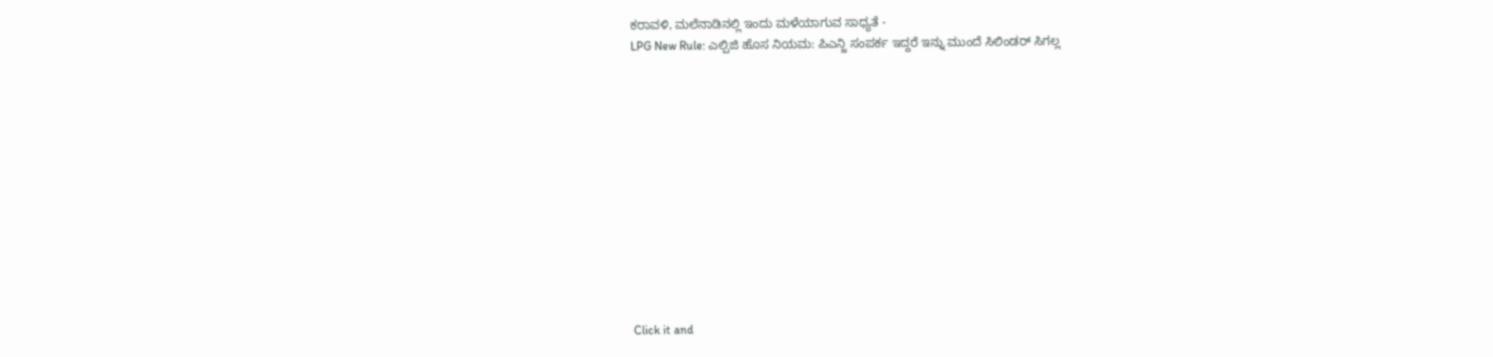ಕರಾವಳಿ, ಮಲೆನಾಡಿನಲ್ಲಿ ಇಂದು ಮಳೆಯಾಗುವ ಸಾಧ್ಯತೆ -
LPG New Rule: ಎಲ್ಪಿಜಿ ಹೊಸ ನಿಯಮ: ಪಿಎನ್ಜಿ ಸಂಪರ್ಕ ಇದ್ದರೆ ಇನ್ನು ಮುಂದೆ ಸಿಲಿಂಡರ್ ಸಿಗಲ್ಲ












Click it and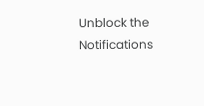Unblock the Notifications